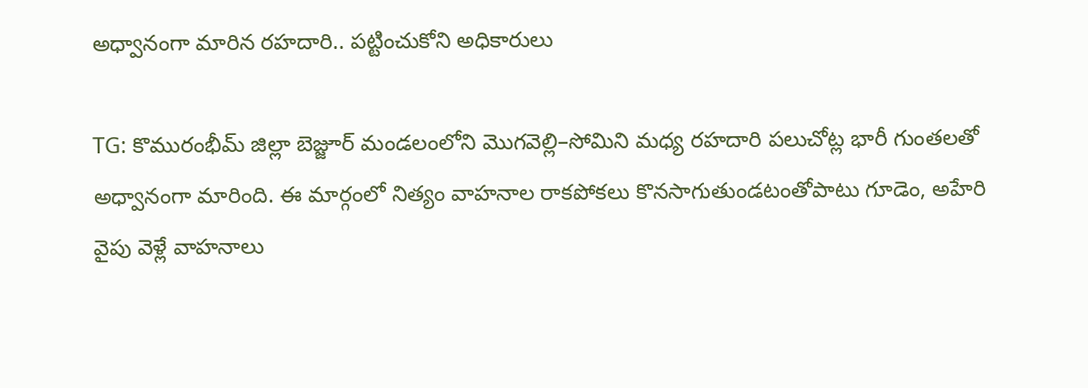అధ్వానంగా మారిన రహదారి.. పట్టించుకోని అధికారులు

TG: కొమురంభీమ్ జిల్లా బెజ్జూర్ మండలంలోని మొగవెల్లి–సోమిని మధ్య రహదారి పలుచోట్ల భారీ గుంతలతో అధ్వానంగా మారింది. ఈ మార్గంలో నిత్యం వాహనాల రాకపోకలు కొనసాగుతుండటంతోపాటు గూడెం, అహేరి వైపు వెళ్లే వాహనాలు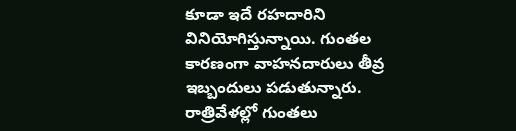కూడా ఇదే రహదారిని వినియోగిస్తున్నాయి. గుంతల కారణంగా వాహనదారులు తీవ్ర ఇబ్బందులు పడుతున్నారు. రాత్రివేళల్లో గుంతలు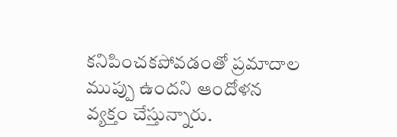కనిపించకపోవడంతో ప్రమాదాల ముప్పు ఉందని ఆందోళన వ్యక్తం చేస్తున్నారు.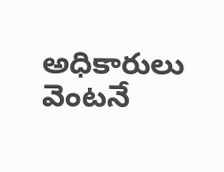అధికారులు వెంటనే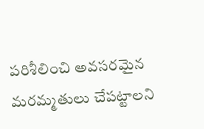పరిశీలించి అవసరమైన మరమ్మతులు చేపట్టాలని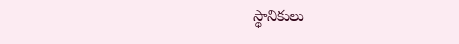స్థానికులు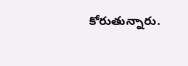కోరుతున్నారు.